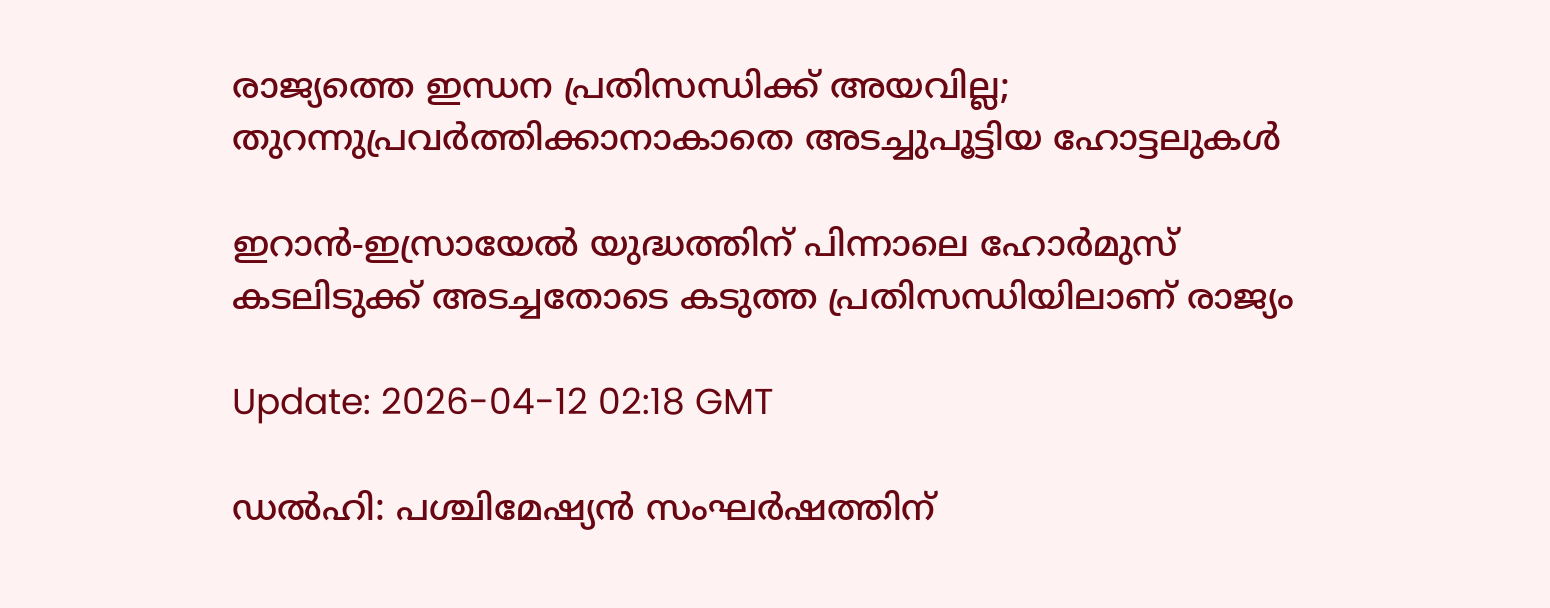രാജ്യത്തെ ഇന്ധന പ്രതിസന്ധിക്ക് അയവില്ല; തുറന്നുപ്രവര്‍ത്തിക്കാനാകാതെ അടച്ചുപൂട്ടിയ ഹോട്ടലുകൾ

ഇറാൻ-ഇസ്രായേൽ യുദ്ധത്തിന് പിന്നാലെ ഹോർമുസ് കടലിടുക്ക് അടച്ചതോടെ കടുത്ത പ്രതിസന്ധിയിലാണ് രാജ്യം

Update: 2026-04-12 02:18 GMT

ഡൽഹി: പശ്ചിമേഷ്യൻ സംഘർഷത്തിന്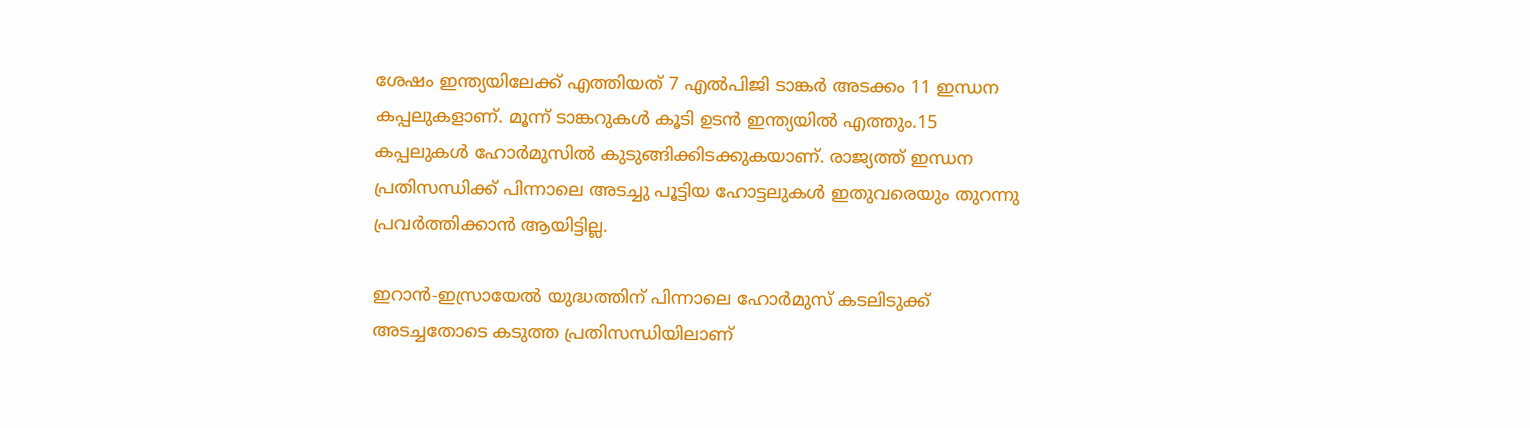ശേഷം ഇന്ത്യയിലേക്ക് എത്തിയത് 7 എൽപിജി ടാങ്കർ അടക്കം 11 ഇന്ധന കപ്പലുകളാണ്. മൂന്ന് ടാങ്കറുകൾ കൂടി ഉടൻ ഇന്ത്യയിൽ എത്തും.15 കപ്പലുകൾ ഹോർമുസിൽ കുടുങ്ങിക്കിടക്കുകയാണ്. രാജ്യത്ത് ഇന്ധന പ്രതിസന്ധിക്ക് പിന്നാലെ അടച്ചു പൂട്ടിയ ഹോട്ടലുകൾ ഇതുവരെയും തുറന്നു പ്രവർത്തിക്കാൻ ആയിട്ടില്ല.

ഇറാൻ-ഇസ്രായേൽ യുദ്ധത്തിന് പിന്നാലെ ഹോർമുസ് കടലിടുക്ക് അടച്ചതോടെ കടുത്ത പ്രതിസന്ധിയിലാണ്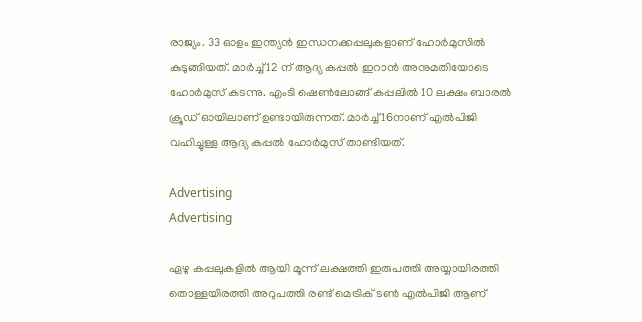രാജ്യം. 33 ഓളം ഇന്ത്യൻ ഇന്ധനക്കപ്പലുകളാണ് ഹോർമുസിൽ കുടുങ്ങിയത്. മാർച്ച് 12 ന് ആദ്യ കപ്പൽ ഇറാൻ അനുമതിയോടെ ഹോർമുസ് കടന്നു. എംടി ഷെൺലോങ്ങ് കപ്പലിൽ 10 ലക്ഷം ബാരൽ ക്രൂഡ് ഓയിലാണ് ഉണ്ടായിരുന്നത്. മാർച്ച് 16നാണ് എൽപിജി വഹിച്ചുള്ള ആദ്യ കപ്പൽ ഹോർമുസ് താണ്ടിയത്.

Advertising
Advertising

ഏഴു കപ്പലുകളിൽ ആയി മൂന്ന് ലക്ഷത്തി ഇരുപത്തി അയ്യായിരത്തി തൊള്ളയിരത്തി അറുപത്തി രണ്ട് മെട്രിക് ടൺ എൽപിജി ആണ്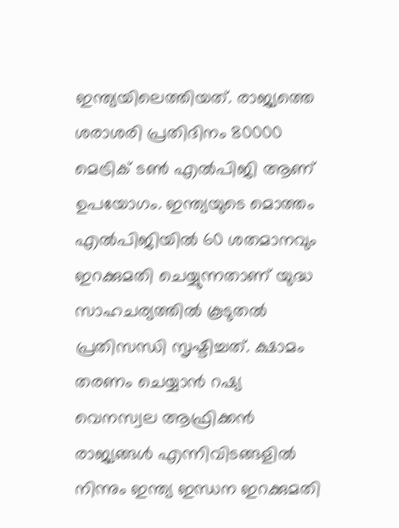ഇന്ത്യയിലെത്തിയത്. രാജ്യത്തെ ശരാശരി പ്രതിദിനം 80000 മെട്രിക് ടൺ എൽപിജി ആണ് ഉപയോഗം. ഇന്ത്യയുടെ മൊത്തം എൽപിജിയിൽ 60 ശതമാനവും ഇറക്കുമതി ചെയ്യുന്നതാണ് യുദ്ധ സാഹചര്യത്തിൽ കൂടുതൽ പ്രതിസന്ധി സൃഷ്ടിച്ചത്. ക്ഷാമം തരണം ചെയ്യാൻ റഷ്യ വെനസ്വല ആഫ്രിക്കൻ രാജ്യങ്ങൾ എന്നിവിടങ്ങളിൽ നിന്നും ഇന്ത്യ ഇന്ധന ഇറക്കുമതി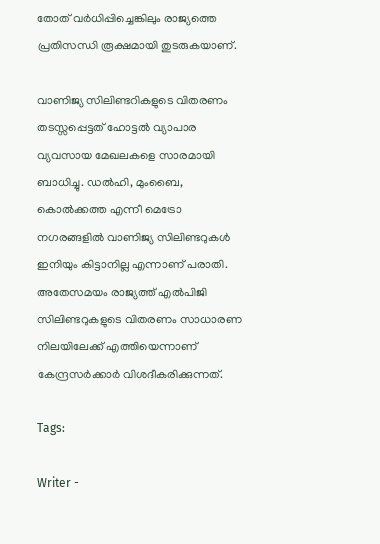തോത് വർധിപ്പിച്ചെങ്കിലും രാജ്യത്തെ പ്രതിസന്ധി രൂക്ഷമായി തുടരുകയാണ്.

വാണിജ്യ സിലിണ്ടറികളുടെ വിതരണം തടസ്സപ്പെട്ടത് ഹോട്ടൽ വ്യാപാര വ്യവസായ മേഖലകളെ സാരമായി ബാധിച്ചു. ഡൽഹി, മുംബൈ, കൊൽക്കത്ത എന്നീ മെട്രോ നഗരങ്ങളിൽ വാണിജ്യ സിലിണ്ടറുകൾ ഇനിയും കിട്ടാനില്ല എന്നാണ് പരാതി. അതേസമയം രാജ്യത്ത് എൽപിജി സിലിണ്ടറുകളുടെ വിതരണം സാധാരണ നിലയിലേക്ക് എത്തിയെന്നാണ് കേന്ദ്രസർക്കാർ വിശദീകരിക്കുന്നത്.

Tags:

Writer -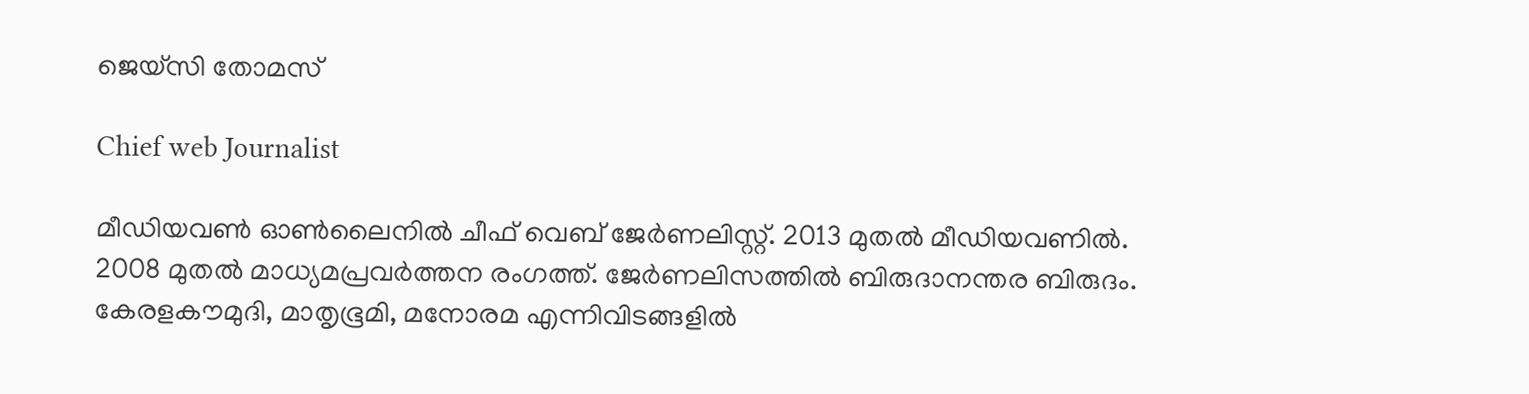ജെയ്സി തോമസ്

Chief web Journalist

മീഡിയവൺ ഓൺലൈനിൽ ചീഫ് വെബ് ജേർണലിസ്റ്റ്. 2013 മുതൽ മീഡിയവണിൽ. 2008 മുതൽ മാധ്യമപ്രവർത്തന രംഗത്ത്. ജേർണലിസത്തിൽ ബിരുദാനന്തര ബിരുദം. കേരളകൗമുദി, മാതൃഭൂമി, മനോരമ എന്നിവിടങ്ങളിൽ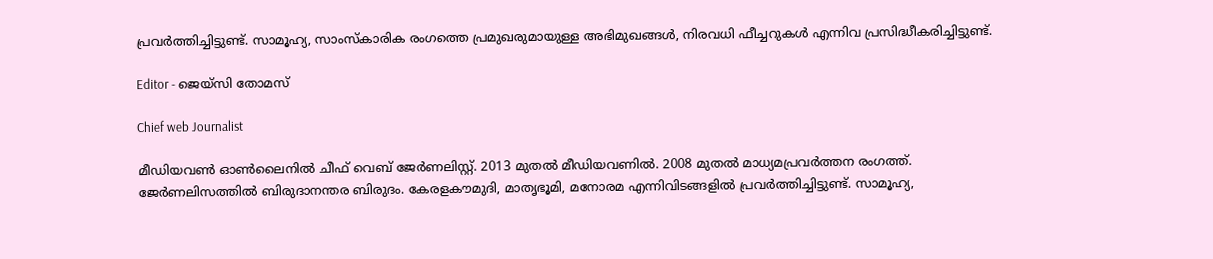പ്രവർത്തിച്ചിട്ടുണ്ട്. സാമൂഹ്യ, സാംസ്‌കാരിക രംഗത്തെ പ്രമുഖരുമായുള്ള അഭിമുഖങ്ങൾ, നിരവധി ഫീച്ചറുകൾ എന്നിവ പ്രസിദ്ധീകരിച്ചിട്ടുണ്ട്.

Editor - ജെയ്സി തോമസ്

Chief web Journalist

മീഡിയവൺ ഓൺലൈനിൽ ചീഫ് വെബ് ജേർണലിസ്റ്റ്. 2013 മുതൽ മീഡിയവണിൽ. 2008 മുതൽ മാധ്യമപ്രവർത്തന രംഗത്ത്. ജേർണലിസത്തിൽ ബിരുദാനന്തര ബിരുദം. കേരളകൗമുദി, മാതൃഭൂമി, മനോരമ എന്നിവിടങ്ങളിൽ പ്രവർത്തിച്ചിട്ടുണ്ട്. സാമൂഹ്യ,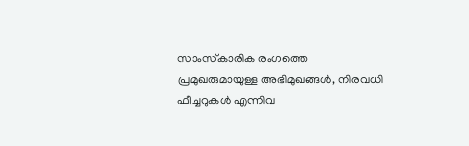സാംസ്‌കാരിക രംഗത്തെ പ്രമുഖരുമായുള്ള അഭിമുഖങ്ങൾ, നിരവധി ഫീച്ചറുകൾ എന്നിവ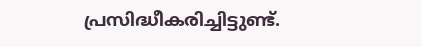പ്രസിദ്ധീകരിച്ചിട്ടുണ്ട്.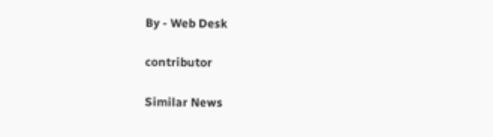By - Web Desk

contributor

Similar News